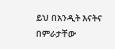ይህ በአንዲት እናትና በምራታቸው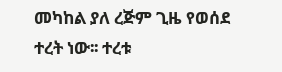መካከል ያለ ረጅም ጊዜ የወሰደ ተረት ነው፡፡ ተረቱ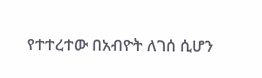የተተረተው በአብዮት ለገሰ ሲሆን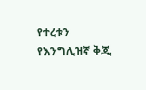የተረቱን የእንግሊዝኛ ቅጂ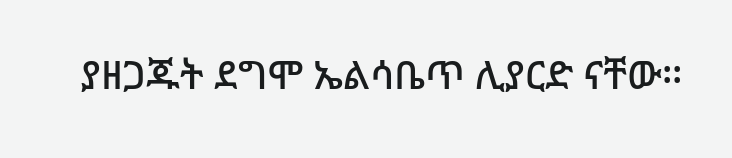ያዘጋጁት ደግሞ ኤልሳቤጥ ሊያርድ ናቸው፡፡